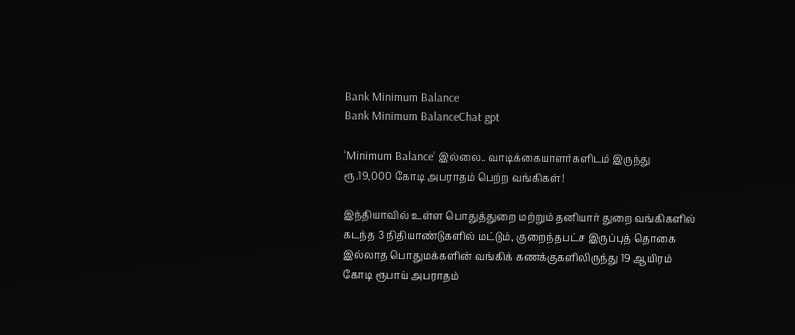Bank Minimum Balance
Bank Minimum BalanceChat gpt

’Minimum Balance’ இல்லை.. வாடிக்கையாளர்களிடம் இருந்து ரூ.19,000 கோடி அபராதம் பெற்ற வங்கிகள்!

இந்தியாவில் உள்ள பொதுத்துறை மற்றும் தனியார் துறை வங்கிகளில் கடந்த 3 நிதியாண்டுகளில் மட்டும், குறைந்தபட்ச இருப்புத் தொகை இல்லாத பொதுமக்களின் வங்கிக் கணக்குகளிலிருந்து 19 ஆயிரம் கோடி ரூபாய் அபராதம்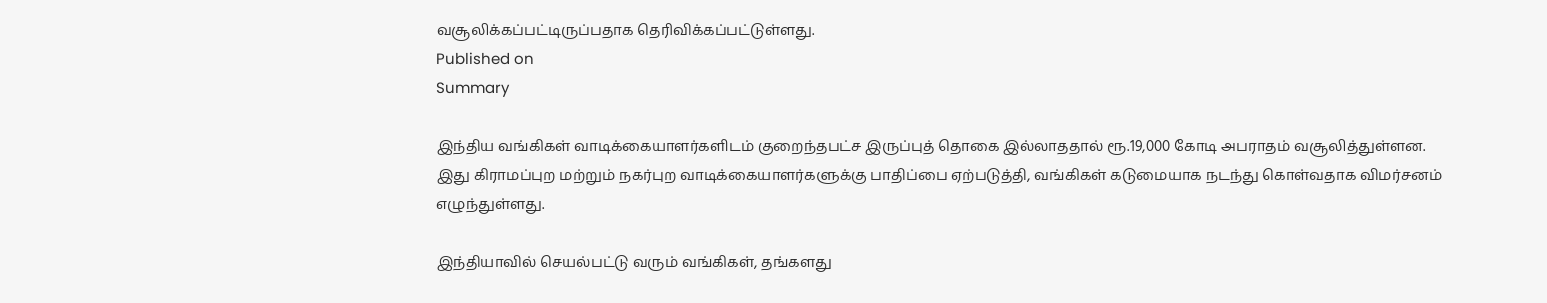வசூலிக்கப்பட்டிருப்பதாக தெரிவிக்கப்பட்டுள்ளது.
Published on
Summary

இந்திய வங்கிகள் வாடிக்கையாளர்களிடம் குறைந்தபட்ச இருப்புத் தொகை இல்லாததால் ரூ.19,000 கோடி அபராதம் வசூலித்துள்ளன. இது கிராமப்புற மற்றும் நகர்புற வாடிக்கையாளர்களுக்கு பாதிப்பை ஏற்படுத்தி, வங்கிகள் கடுமையாக நடந்து கொள்வதாக விமர்சனம் எழுந்துள்ளது.

இந்தியாவில் செயல்பட்டு வரும் வங்கிகள், தங்களது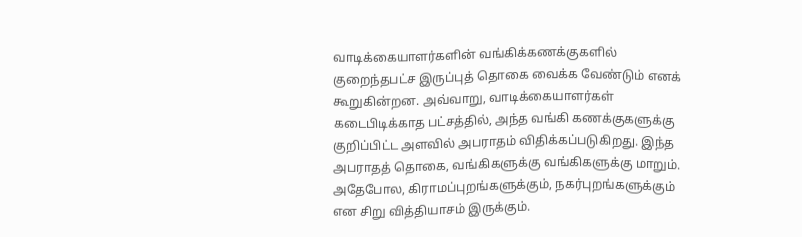வாடிக்கையாளர்களின் வங்கிக்கணக்குகளில் குறைந்தபட்ச இருப்புத் தொகை வைக்க வேண்டும் எனக் கூறுகின்றன. அவ்வாறு, வாடிக்கையாளர்கள் கடைபிடிக்காத பட்சத்தில், அந்த வங்கி கணக்குகளுக்கு குறிப்பிட்ட அளவில் அபராதம் விதிக்கப்படுகிறது. இந்த அபராதத் தொகை, வங்கிகளுக்கு வங்கிகளுக்கு மாறும். அதேபோல, கிராமப்புறங்களுக்கும், நகர்புறங்களுக்கும் என சிறு வித்தியாசம் இருக்கும்.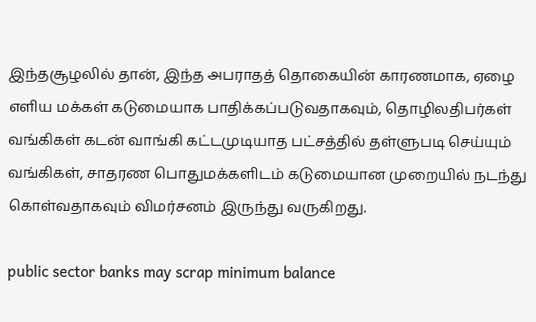இந்தசூழலில் தான், இந்த அபராதத் தொகையின் காரணமாக, ஏழை எளிய மக்கள் கடுமையாக பாதிக்கப்படுவதாகவும், தொழிலதிபர்கள் வங்கிகள் கடன் வாங்கி கட்டமுடியாத பட்சத்தில் தள்ளுபடி செய்யும் வங்கிகள், சாதரண பொதுமக்களிடம் கடுமையான முறையில் நடந்து கொள்வதாகவும் விமர்சனம் இருந்து வருகிறது.

public sector banks may scrap minimum balance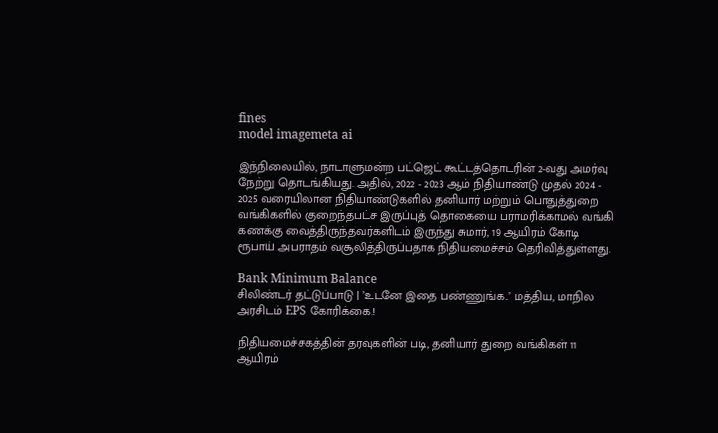fines
model imagemeta ai

இந்நிலையில், நாடாளுமன்ற பட்ஜெட் கூட்டத்தொடரின் 2-வது அமர்வு நேற்று தொடங்கியது. அதில், 2022 - 2023 ஆம் நிதியாண்டு முதல் 2024 - 2025 வரையிலான நிதியாண்டுகளில் தனியார் மற்றும் பொதுத்துறை வங்கிகளில் குறைந்தபட்ச இருப்புத் தொகையை பராமரிக்காமல் வங்கி கணக்கு வைத்திருந்தவர்களிடம் இருந்து சுமார், 19 ஆயிரம் கோடி ரூபாய் அபராதம் வசூலித்திருப்பதாக நிதியமைச்சம் தெரிவித்துள்ளது.

Bank Minimum Balance
சிலிண்டர் தட்டுப்பாடு | ’உடனே இதை பண்ணுங்க..’ மத்திய, மாநில அரசிடம் EPS கோரிக்கை.!

நிதியமைச்சகத்தின் தரவுகளின் படி, தனியார் துறை வங்கிகள் 11 ஆயிரம்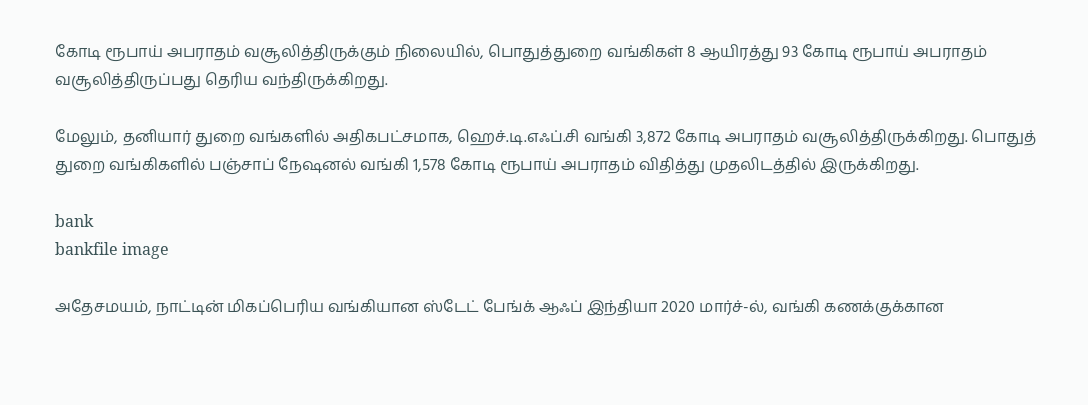கோடி ரூபாய் அபராதம் வசூலித்திருக்கும் நிலையில், பொதுத்துறை வங்கிகள் 8 ஆயிரத்து 93 கோடி ரூபாய் அபராதம் வசூலித்திருப்பது தெரிய வந்திருக்கிறது.

மேலும், தனியார் துறை வங்களில் அதிகபட்சமாக, ஹெச்.டி.எஃப்.சி வங்கி 3,872 கோடி அபராதம் வசூலித்திருக்கிறது. பொதுத் துறை வங்கிகளில் பஞ்சாப் நேஷனல் வங்கி 1,578 கோடி ரூபாய் அபராதம் விதித்து முதலிடத்தில் இருக்கிறது.

bank
bankfile image

அதேசமயம், நாட்டின் மிகப்பெரிய வங்கியான ஸ்டேட் பேங்க் ஆஃப் இந்தியா 2020 மார்ச்-ல், வங்கி கணக்குக்கான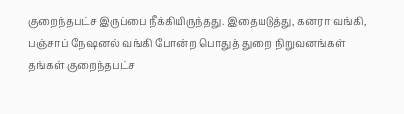குறைந்தபட்ச இருப்பை நீக்கியிருந்தது. இதையடுத்து, கனரா வங்கி, பஞ்சாப் நேஷனல் வங்கி போன்ற பொதுத் துறை நிறுவனங்கள் தங்கள் குறைந்தபட்ச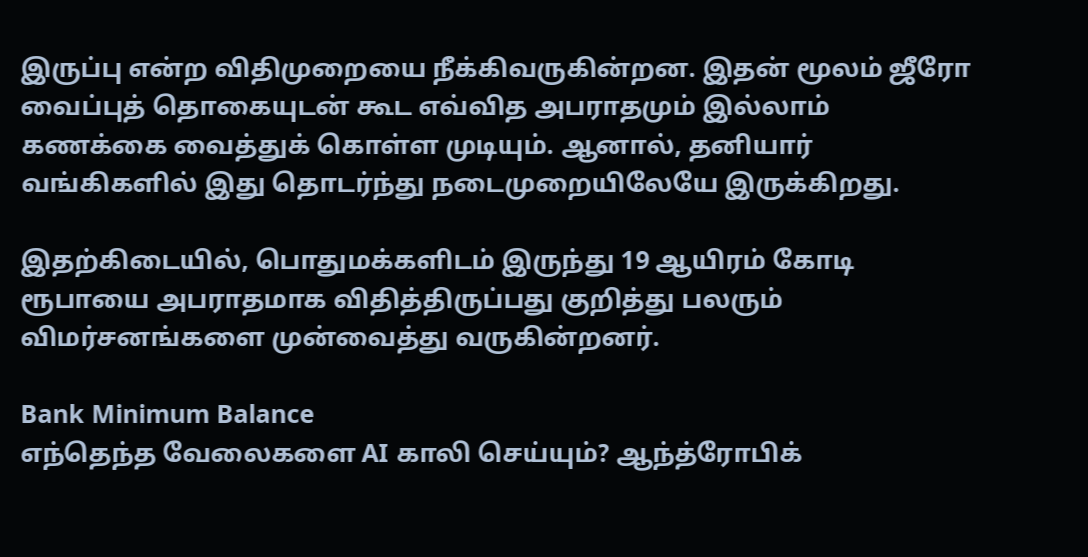இருப்பு என்ற விதிமுறையை நீக்கிவருகின்றன. இதன் மூலம் ஜீரோ வைப்புத் தொகையுடன் கூட எவ்வித அபராதமும் இல்லாம் கணக்கை வைத்துக் கொள்ள முடியும். ஆனால், தனியார் வங்கிகளில் இது தொடர்ந்து நடைமுறையிலேயே இருக்கிறது.

இதற்கிடையில், பொதுமக்களிடம் இருந்து 19 ஆயிரம் கோடி ரூபாயை அபராதமாக விதித்திருப்பது குறித்து பலரும் விமர்சனங்களை முன்வைத்து வருகின்றனர்.

Bank Minimum Balance
எந்தெந்த வேலைகளை AI காலி செய்யும்? ஆந்த்ரோபிக்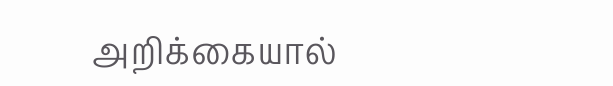அறிக்கையால்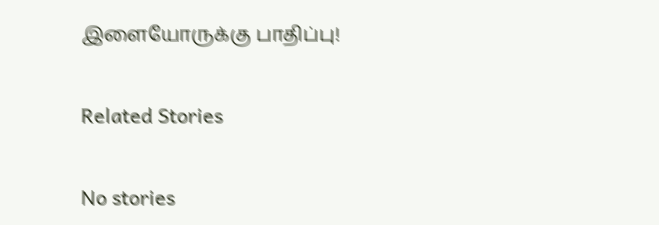இளையோருக்கு பாதிப்பு!

Related Stories

No stories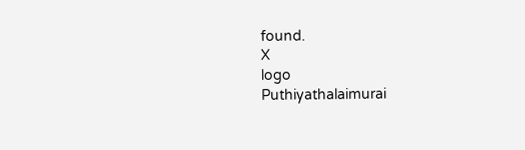found.
X
logo
Puthiyathalaimurai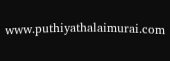www.puthiyathalaimurai.com